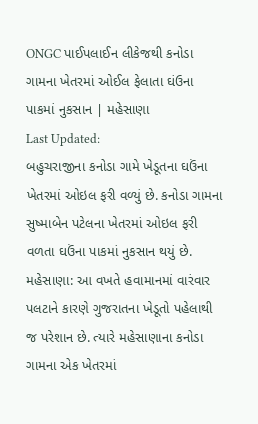ONGC પાઈપલાઈન લીકેજથી કનોડા ગામના ખેતરમાં ઓઈલ ફેલાતા ઘંઉના પાકમાં નુકસાન | મહેસાણા
Last Updated:
બહુચરાજીના કનોડા ગામે ખેડૂતના ઘઉંના ખેતરમાં ઓઇલ ફરી વળ્યું છે. કનોડા ગામના સુષ્માબેન પટેલના ખેતરમાં ઓઇલ ફરી વળતા ઘઉંના પાકમાં નુકસાન થયું છે.
મહેસાણા: આ વખતે હવામાનમાં વારંવાર પલટાને કારણે ગુજરાતના ખેડૂતો પહેલાથી જ પરેશાન છે. ત્યારે મહેસાણાના કનોડા ગામના એક ખેતરમાં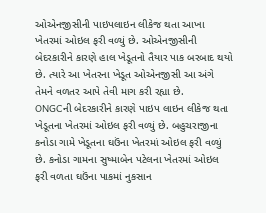ઓએનજીસીની પાઇપલાઇન લીકેજ થતા આખા ખેતરમાં ઓઇલ ફરી વળ્યું છે. ઓએનજીસીની બેદરકારીને કારણે હાલ ખેડૂતનો તૈયાર પાક બરબાદ થયો છે. ત્યારે આ ખેતરના ખેડૂત ઓએનજીસી આ અંગે તેમને વળતર આપે તેવી માગ કરી રહ્યા છે.
ONGCની બેદરકારીને કારણે પાઇપ લાઇન લીકેજ થતા ખેડૂતના ખેતરમાં ઓઇલ ફરી વળ્યું છે. બહુચરાજીના કનોડા ગામે ખેડૂતના ઘઉંના ખેતરમાં ઓઇલ ફરી વળ્યું છે. કનોડા ગામના સુષ્માબેન પટેલના ખેતરમાં ઓઇલ ફરી વળતા ઘઉંના પાકમાં નુકસાન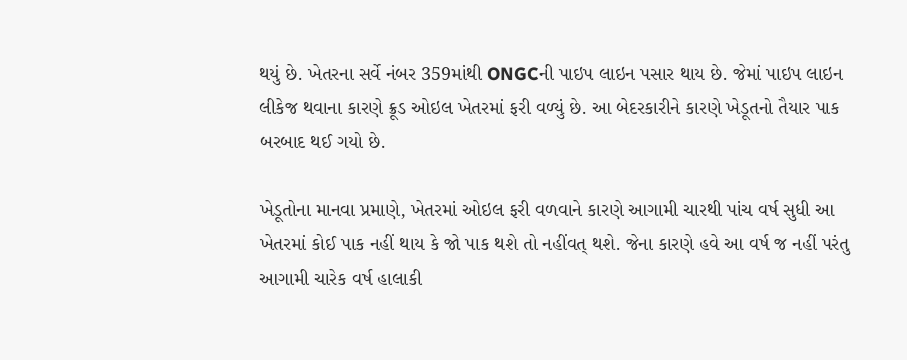થયું છે. ખેતરના સર્વે નંબર 359માંથી ONGCની પાઇપ લાઇન પસાર થાય છે. જેમાં પાઇપ લાઇન લીકેજ થવાના કારણે ક્રૂડ ઓઇલ ખેતરમાં ફરી વળ્યું છે. આ બેદરકારીને કારણે ખેડૂતનો તૈયાર પાક બરબાદ થઈ ગયો છે.

ખેડૂતોના માનવા પ્રમાણે, ખેતરમાં ઓઇલ ફરી વળવાને કારણે આગામી ચારથી પાંચ વર્ષ સુધી આ ખેતરમાં કોઈ પાક નહીં થાય કે જો પાક થશે તો નહીંવત્ થશે. જેના કારણે હવે આ વર્ષ જ નહીં પરંતુ આગામી ચારેક વર્ષ હાલાકી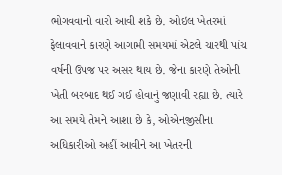ભોગવવાનો વારો આવી શકે છે. ઓઇલ ખેતરમાં ફેલાવવાને કારણે આગામી સમયમાં એટલે ચારથી પાંચ વર્ષની ઉપજ પર અસર થાય છે. જેના કારણે તેઓની ખેતી બરબાદ થઈ ગઈ હોવાનું જણાવી રહ્યા છે. ત્યારે આ સમયે તેમને આશા છે કે, ઓએનજીસીના અધિકારીઓ અહીં આવીને આ ખેતરની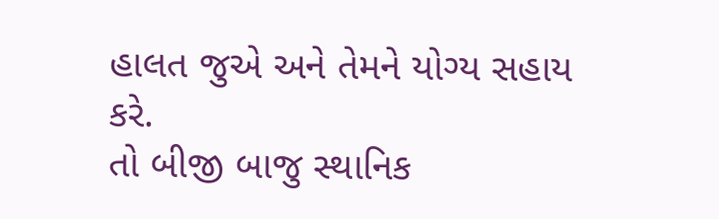હાલત જુએ અને તેમને યોગ્ય સહાય કરે.
તો બીજી બાજુ સ્થાનિક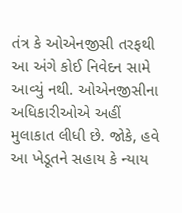તંત્ર કે ઓએનજીસી તરફથી આ અંગે કોઈ નિવેદન સામે આવ્યું નથી. ઓએનજીસીના અધિકારીઓએ અહીં મુલાકાત લીધી છે. જોકે, હવે આ ખેડૂતને સહાય કે ન્યાય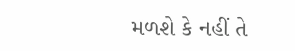મળશે કે નહીં તે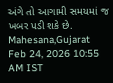અંગે તો આગામી સમયમાં જ ખબર પડી શકે છે.
Mahesana,Gujarat
Feb 24, 2026 10:55 AM IST